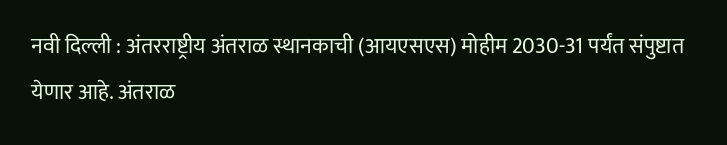नवी दिल्ली : अंतरराष्ट्रीय अंतराळ स्थानकाची (आयएसएस) मोहीम 2030-31 पर्यंत संपुष्टात येणार आहे. अंतराळ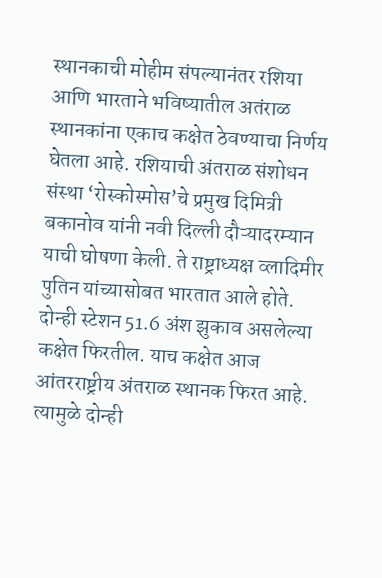स्थानकाची मोहीम संपल्यानंतर रशिया आणि भारताने भविष्यातील अतंराळ स्थानकांना एकाच कक्षेत ठेवण्याचा निर्णय घेतला आहे. रशियाची अंतराळ संशोधन संस्था ‘रोस्कोस्मोस’चे प्रमुख दिमित्री बकानोव यांनी नवी दिल्ली दौऱ्यादरम्यान याची घोषणा केली. ते राष्ट्राध्यक्ष व्लादिमीर पुतिन यांच्यासोबत भारतात आले होते.
दोन्ही स्टेशन 51.6 अंश झुकाव असलेल्या कक्षेत फिरतील. याच कक्षेत आज आंतरराष्ट्रीय अंतराळ स्थानक फिरत आहे. त्यामुळे दोन्ही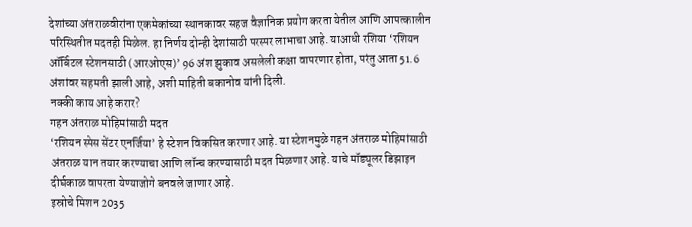देशांच्या अंतराळवीरांना एकमेकांच्या स्थानकावर सहज वैज्ञानिक प्रयोग करता येतील आणि आपत्कालीन परिस्थितीत मदतही मिळेल. हा निर्णय दोन्ही देशांसाठी परस्पर लाभाचा आहे. याआधी रशिया ‘रशियन ऑर्बिटल स्टेशनसाठी (आरओएस)’ 96 अंश झुकाव असलेली कक्षा वापरणार होता, परंतु आता 51.6 अंशांवर सहमती झाली आहे, अशी माहिती बकानोव यांनी दिली.
नक्की काय आहे करार?
गहन अंतराळ मोहिमांसाठी मदत
‘रशियन स्पेस सेंटर एनर्जिया’ हे स्टेशन विकसित करणार आहे. या स्टेशनमुळे गहन अंतराळ मोहिमांसाठी अंतराळ यान तयार करण्याचा आणि लॉन्च करण्यासाठी मदत मिळणार आहे. याचे मॉड्यूलर डिझाइन दीर्घकाळ वापरता येण्याजोगे बनवले जाणार आहे.
इस्रोचे मिशन 2035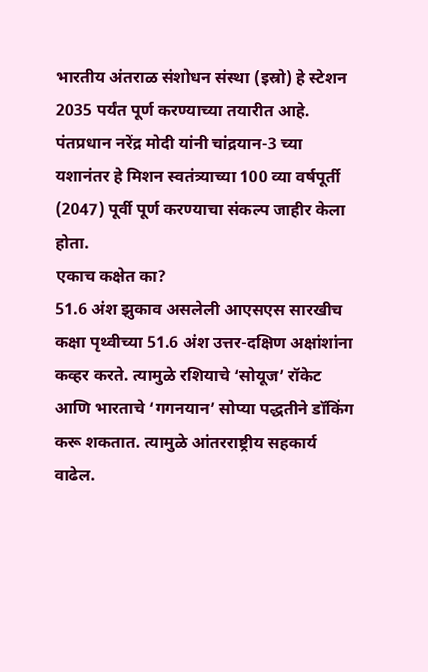भारतीय अंतराळ संशोधन संस्था (इस्रो) हे स्टेशन 2035 पर्यंत पूर्ण करण्याच्या तयारीत आहे. पंतप्रधान नरेंद्र मोदी यांनी चांद्रयान-3 च्या यशानंतर हे मिशन स्वतंत्र्याच्या 100 व्या वर्षपूर्ती (2047) पूर्वी पूर्ण करण्याचा संकल्प जाहीर केला होता.
एकाच कक्षेत का?
51.6 अंश झुकाव असलेली आएसएस सारखीच कक्षा पृथ्वीच्या 51.6 अंश उत्तर-दक्षिण अक्षांशांना कव्हर करते. त्यामुळे रशियाचे ‘सोयूज’ रॉकेट आणि भारताचे ‘गगनयान’ सोप्या पद्धतीने डॉकिंग करू शकतात. त्यामुळे आंतरराष्ट्रीय सहकार्य वाढेल.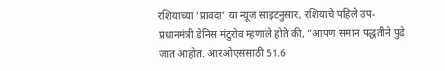रशियाच्या ‘प्रावदा’ या न्यूज साइटनुसार, रशियाचे पहिले उप-प्रधानमंत्री डेनिस मंटुरोव म्हणाले होते की, ”आपण समान पद्धतीने पुढे जात आहोत. आरओएससाठी 51.6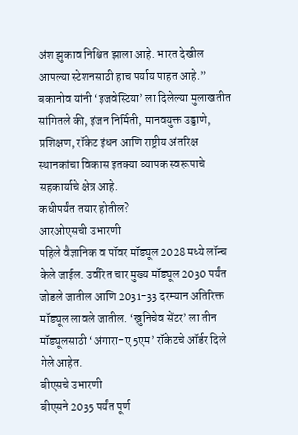अंश झुकाव निश्चित झाला आहे. भारत देखील आपल्या स्टेशनसाठी हाच पर्याय पाहत आहे.”
बकानोव यांनी ‘इजवेस्टिया’ ला दिलेल्या मुलाखतीत सांगितले की, इंजन निर्मिती, मानवयुक्त उड्डाणे, प्रशिक्षण, रॉकेट इंधन आणि राष्ट्रीय अंतरिक्ष स्थानकांचा विकास इतक्या व्यापक स्वरूपाचे सहकार्याचे क्षेत्र आहे.
कधीपर्यंत तयार होतील?
आरओएसची उभारणी
पहिले वैज्ञानिक व पॉवर मॉड्यूल 2028 मध्ये लॉन्च केले जाईल. उर्वरित चार मुख्य मॉड्यूल 2030 पर्यंत जोडले जातील आणि 2031-33 दरम्यान अतिरिक्त मॉड्यूल लावले जातील. ‘ख्रुनिचेव सेंटर’ ला तीन मॉड्यूलसाठी ‘अंगारा-ए5एम’ रॉकेटचे ऑर्डर दिले गेले आहेत.
बीएसचे उभारणी
बीएसने 2035 पर्यंत पूर्ण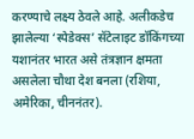करण्याचे लक्ष्य ठेवले आहे. अलीकडेच झालेल्या ‘स्पेडेक्स’ सॅटेलाइट डॉकिंगच्या यशानंतर भारत असे तंत्रज्ञान क्षमता असलेला चौथा देश बनला (रशिया, अमेरिका, चीननंतर).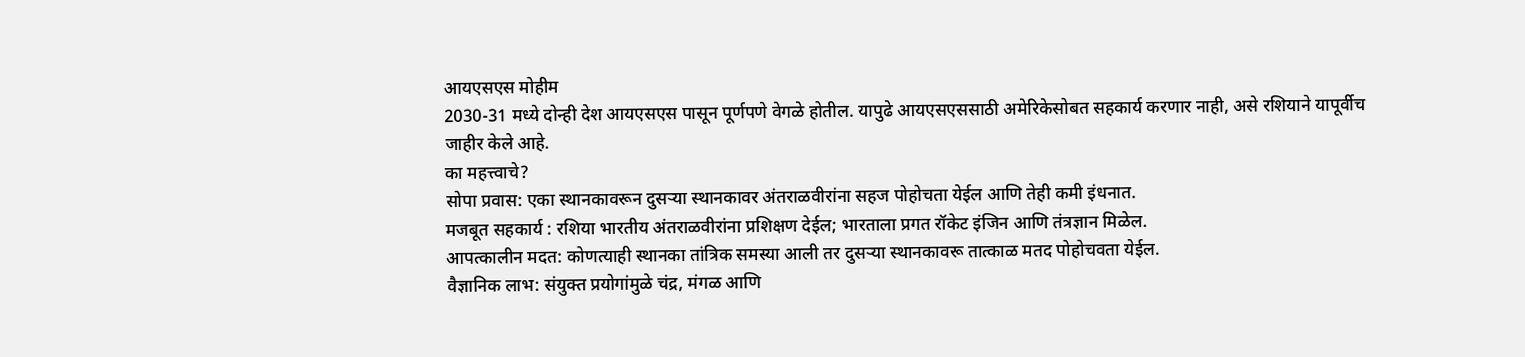आयएसएस मोहीम
2030-31 मध्ये दोन्ही देश आयएसएस पासून पूर्णपणे वेगळे होतील. यापुढे आयएसएससाठी अमेरिकेसोबत सहकार्य करणार नाही, असे रशियाने यापूर्वीच जाहीर केले आहे.
का महत्त्वाचे?
सोपा प्रवास: एका स्थानकावरून दुसऱ्या स्थानकावर अंतराळवीरांना सहज पोहोचता येईल आणि तेही कमी इंधनात.
मजबूत सहकार्य : रशिया भारतीय अंतराळवीरांना प्रशिक्षण देईल; भारताला प्रगत रॉकेट इंजिन आणि तंत्रज्ञान मिळेल.
आपत्कालीन मदत: कोणत्याही स्थानका तांत्रिक समस्या आली तर दुसऱ्या स्थानकावरू तात्काळ मतद पोहोचवता येईल.
वैज्ञानिक लाभ: संयुक्त प्रयोगांमुळे चंद्र, मंगळ आणि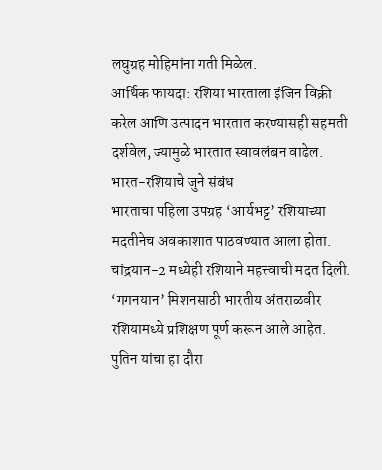लघुग्रह मोहिमांना गती मिळेल.
आर्थिक फायदा: रशिया भारताला इंजिन विक्री करेल आणि उत्पादन भारतात करण्यासही सहमती दर्शवेल, ज्यामुळे भारतात स्वावलंबन वाढेल.
भारत-रशियाचे जुने संबंध
भारताचा पहिला उपग्रह ‘आर्यभट्ट’ रशियाच्या मदतीनेच अवकाशात पाठवण्यात आला होता. चांद्रयान-2 मध्येही रशियाने महत्त्वाची मदत दिली. ‘गगनयान’ मिशनसाठी भारतीय अंतराळवीर रशियामध्ये प्रशिक्षण पूर्ण करून आले आहेत. पुतिन यांचा हा दौरा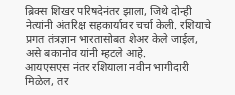ब्रिक्स शिखर परिषदेनंतर झाला, जिथे दोन्ही नेत्यांनी अंतरिक्ष सहकार्यावर चर्चा केली. रशियाचे प्रगत तंत्रज्ञान भारतासोबत शेअर केले जाईल, असे बकानोव यांनी म्हटले आहे.
आयएसएस नंतर रशियाला नवीन भागीदारी मिळेल, तर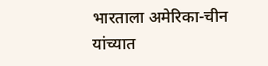भारताला अमेरिका-चीन यांच्यात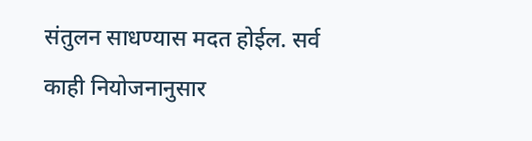संतुलन साधण्यास मदत होईल. सर्व काही नियोजनानुसार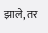झाले, तर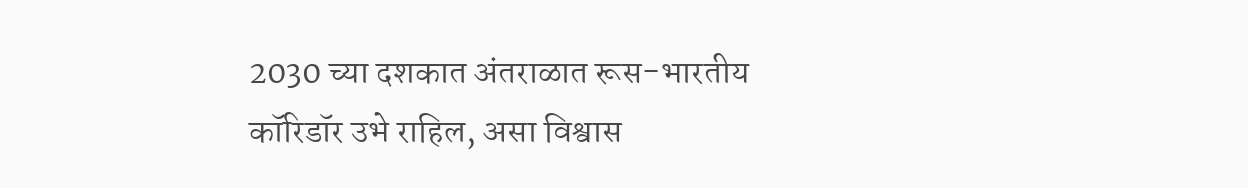2030 च्या दशकात अंतराळात रूस-भारतीय कॉरिडॉर उभे राहिल, असा विश्वास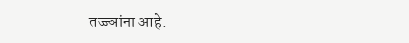तज्ज्ञांना आहे.